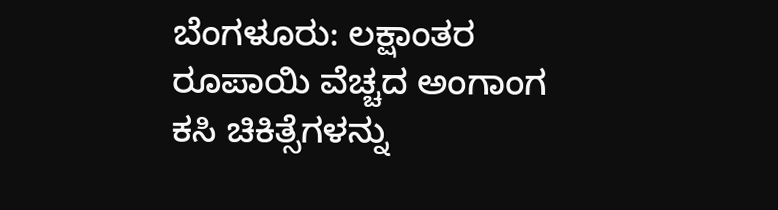ಬೆಂಗಳೂರು: ಲಕ್ಷಾಂತರ ರೂಪಾಯಿ ವೆಚ್ಚದ ಅಂಗಾಂಗ ಕಸಿ ಚಿಕಿತ್ಸೆಗಳನ್ನು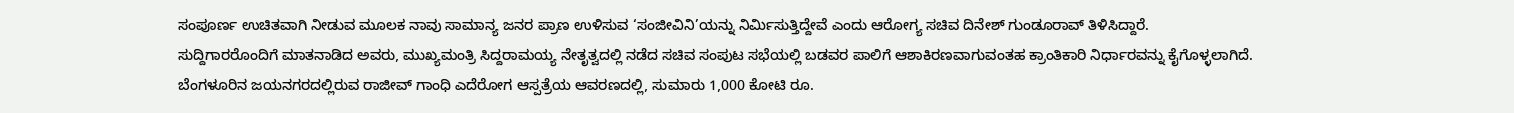ಸಂಪೂರ್ಣ ಉಚಿತವಾಗಿ ನೀಡುವ ಮೂಲಕ ನಾವು ಸಾಮಾನ್ಯ ಜನರ ಪ್ರಾಣ ಉಳಿಸುವ ‘ಸಂಜೀವಿನಿ’ಯನ್ನು ನಿರ್ಮಿಸುತ್ತಿದ್ದೇವೆ ಎಂದು ಆರೋಗ್ಯ ಸಚಿವ ದಿನೇಶ್ ಗುಂಡೂರಾವ್ ತಿಳಿಸಿದ್ದಾರೆ.
ಸುದ್ದಿಗಾರರೊಂದಿಗೆ ಮಾತನಾಡಿದ ಅವರು, ಮುಖ್ಯಮಂತ್ರಿ ಸಿದ್ದರಾಮಯ್ಯ ನೇತೃತ್ವದಲ್ಲಿ ನಡೆದ ಸಚಿವ ಸಂಪುಟ ಸಭೆಯಲ್ಲಿ ಬಡವರ ಪಾಲಿಗೆ ಆಶಾಕಿರಣವಾಗುವಂತಹ ಕ್ರಾಂತಿಕಾರಿ ನಿರ್ಧಾರವನ್ನು ಕೈಗೊಳ್ಳಲಾಗಿದೆ. ಬೆಂಗಳೂರಿನ ಜಯನಗರದಲ್ಲಿರುವ ರಾಜೀವ್ ಗಾಂಧಿ ಎದೆರೋಗ ಆಸ್ಪತ್ರೆಯ ಆವರಣದಲ್ಲಿ, ಸುಮಾರು 1,000 ಕೋಟಿ ರೂ.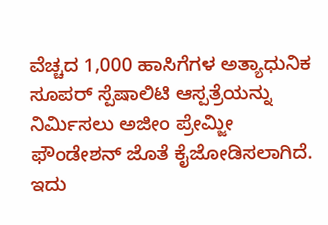ವೆಚ್ಚದ 1,000 ಹಾಸಿಗೆಗಳ ಅತ್ಯಾಧುನಿಕ ಸೂಪರ್ ಸ್ಪೆಷಾಲಿಟಿ ಆಸ್ಪತ್ರೆಯನ್ನು ನಿರ್ಮಿಸಲು ಅಜೀಂ ಪ್ರೇಮ್ಜೀ ಫೌಂಡೇಶನ್ ಜೊತೆ ಕೈಜೋಡಿಸಲಾಗಿದೆ. ಇದು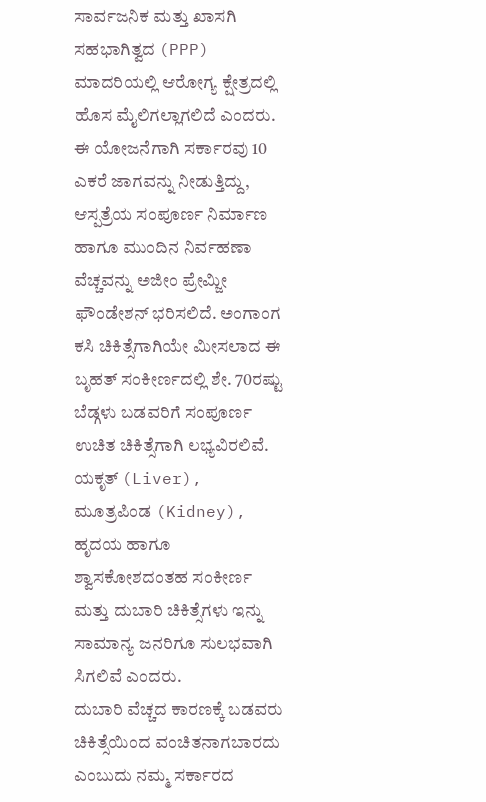ಸಾರ್ವಜನಿಕ ಮತ್ತು ಖಾಸಗಿ ಸಹಭಾಗಿತ್ವದ (PPP) ಮಾದರಿಯಲ್ಲಿ ಆರೋಗ್ಯ ಕ್ಷೇತ್ರದಲ್ಲಿ ಹೊಸ ಮೈಲಿಗಲ್ಲಾಗಲಿದೆ ಎಂದರು.
ಈ ಯೋಜನೆಗಾಗಿ ಸರ್ಕಾರವು 10 ಎಕರೆ ಜಾಗವನ್ನು ನೀಡುತ್ತಿದ್ದು, ಆಸ್ಪತ್ರೆಯ ಸಂಪೂರ್ಣ ನಿರ್ಮಾಣ ಹಾಗೂ ಮುಂದಿನ ನಿರ್ವಹಣಾ ವೆಚ್ಚವನ್ನು ಅಜೀಂ ಪ್ರೇಮ್ಜೀ ಫೌಂಡೇಶನ್ ಭರಿಸಲಿದೆ. ಅಂಗಾಂಗ ಕಸಿ ಚಿಕಿತ್ಸೆಗಾಗಿಯೇ ಮೀಸಲಾದ ಈ ಬೃಹತ್ ಸಂಕೀರ್ಣದಲ್ಲಿ ಶೇ. 70ರಷ್ಟು ಬೆಡ್ಗಳು ಬಡವರಿಗೆ ಸಂಪೂರ್ಣ ಉಚಿತ ಚಿಕಿತ್ಸೆಗಾಗಿ ಲಭ್ಯವಿರಲಿವೆ. ಯಕೃತ್ (Liver), ಮೂತ್ರಪಿಂಡ (Kidney), ಹೃದಯ ಹಾಗೂ ಶ್ವಾಸಕೋಶದಂತಹ ಸಂಕೀರ್ಣ ಮತ್ತು ದುಬಾರಿ ಚಿಕಿತ್ಸೆಗಳು ಇನ್ನು ಸಾಮಾನ್ಯ ಜನರಿಗೂ ಸುಲಭವಾಗಿ ಸಿಗಲಿವೆ ಎಂದರು.
ದುಬಾರಿ ವೆಚ್ಚದ ಕಾರಣಕ್ಕೆ ಬಡವರು ಚಿಕಿತ್ಸೆಯಿಂದ ವಂಚಿತನಾಗಬಾರದು ಎಂಬುದು ನಮ್ಮ ಸರ್ಕಾರದ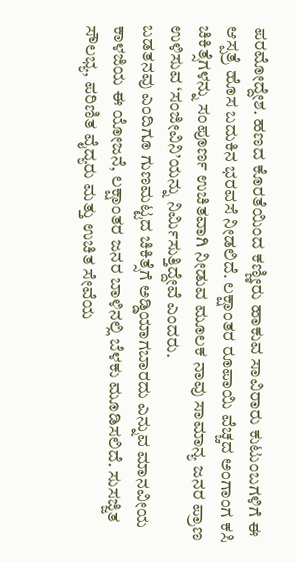ಪರಮೋದ್ದೇಶ. ಹಣದ ಕೊರತೆಯಿಂದ ಕಣ್ಣೀರು ಹಾಕುವ ಸಾವಿರಾರು ಕುಟುಂಬಗಳಿಗೆ ಈ ಆಸ್ಪತ್ರೆ ಹೊಸ ಬದುಕಿನ ಭರವಸೆ ನೀಡಲಿದೆ. ಲಕ್ಷಾಂತರ ರೂಪಾಯಿ ವೆಚ್ಚದ ಅಂಗಾಂಗ ಕಸಿ ಚಿಕಿತ್ಸೆಗಳನ್ನು ಸಂಪೂರ್ಣ ಉಚಿತವಾಗಿ ನೀಡುವ ಮೂಲಕ ನಾವು ಸಾಮಾನ್ಯ ಜನರ ಪ್ರಾಣ ಉಳಿಸುವ ‘ಸಂಜೀವಿನಿ’ಯನ್ನು ನಿರ್ಮಿಸುತ್ತಿದ್ದೇವೆ ಎಂದರು.
ಬಡತನವು ಎಂದಿಗೂ ಗುಣಮಟ್ಟದ ಚಿಕಿತ್ಸೆಗೆ ಅಡ್ಡಿಯಾಗಬಾರದು ಎನ್ನುವ ಮಾನವೀಯ ಕಾಳಜಿಯ ಈ ಯೋಜನೆ, ಲಕ್ಷಾಂತರ ಜನರ ಬಾಳಿನಲ್ಲಿ ಬೆಳಕು ಮೂಡಿಸಲಿದೆ. ಸುಸಜ್ಜಿತ ಸೌಲಭ್ಯ, ಪರಿಣಿತ ವೈದ್ಯರು ಮತ್ತು ಉಚಿತ ಸೇವೆಯ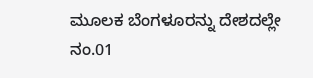ಮೂಲಕ ಬೆಂಗಳೂರನ್ನು ದೇಶದಲ್ಲೇ ನಂ.01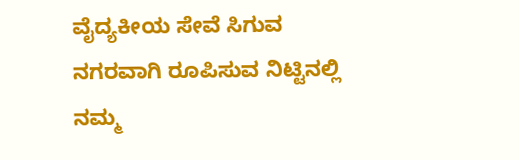ವೈದ್ಯಕೀಯ ಸೇವೆ ಸಿಗುವ ನಗರವಾಗಿ ರೂಪಿಸುವ ನಿಟ್ಟಿನಲ್ಲಿ ನಮ್ಮ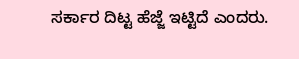ಸರ್ಕಾರ ದಿಟ್ಟ ಹೆಜ್ಜೆ ಇಟ್ಟಿದೆ ಎಂದರು.